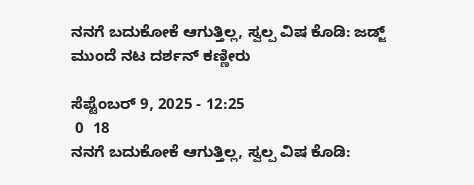ನನಗೆ ಬದುಕೋಕೆ ಆಗುತ್ತಿಲ್ಲ, ಸ್ವಲ್ಪ ವಿಷ ಕೊಡಿ: ಜಡ್ಜ್ ಮುಂದೆ ನಟ ದರ್ಶನ್ ಕಣ್ಣೀರು

ಸೆಪ್ಟೆಂಬರ್ 9, 2025 - 12:25
 0  18
ನನಗೆ ಬದುಕೋಕೆ ಆಗುತ್ತಿಲ್ಲ, ಸ್ವಲ್ಪ ವಿಷ ಕೊಡಿ: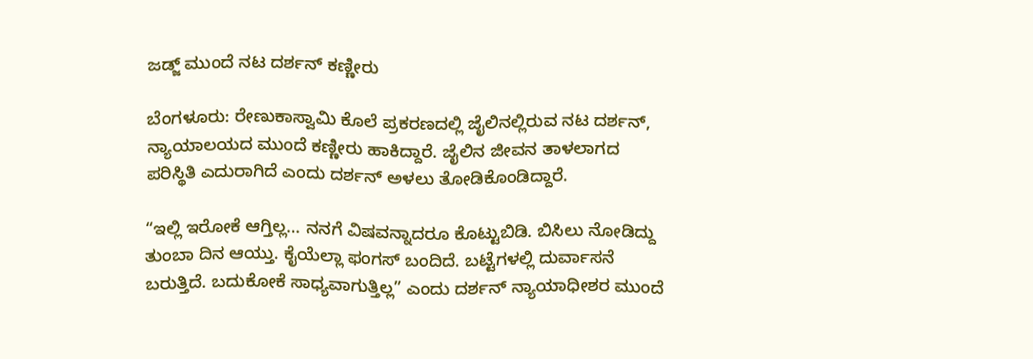ಜಡ್ಜ್ ಮುಂದೆ ನಟ ದರ್ಶನ್ ಕಣ್ಣೀರು

ಬೆಂಗಳೂರು: ರೇಣುಕಾಸ್ವಾಮಿ ಕೊಲೆ ಪ್ರಕರಣದಲ್ಲಿ ಜೈಲಿನಲ್ಲಿರುವ ನಟ ದರ್ಶನ್, ನ್ಯಾಯಾಲಯದ ಮುಂದೆ ಕಣ್ಣೀರು ಹಾಕಿದ್ದಾರೆ. ಜೈಲಿನ ಜೀವನ ತಾಳಲಾಗದ ಪರಿಸ್ಥಿತಿ ಎದುರಾಗಿದೆ ಎಂದು ದರ್ಶನ್ ಅಳಲು ತೋಡಿಕೊಂಡಿದ್ದಾರೆ.

“ಇಲ್ಲಿ ಇರೋಕೆ ಆಗ್ತಿಲ್ಲ… ನನಗೆ ವಿಷವನ್ನಾದರೂ ಕೊಟ್ಟುಬಿಡಿ. ಬಿಸಿಲು ನೋಡಿದ್ದು ತುಂಬಾ ದಿನ ಆಯ್ತು. ಕೈಯೆಲ್ಲಾ ಫಂಗಸ್ ಬಂದಿದೆ. ಬಟ್ಟೆಗಳಲ್ಲಿ ದುರ್ವಾಸನೆ ಬರುತ್ತಿದೆ. ಬದುಕೋಕೆ ಸಾಧ್ಯವಾಗುತ್ತಿಲ್ಲ” ಎಂದು ದರ್ಶನ್ ನ್ಯಾಯಾಧೀಶರ ಮುಂದೆ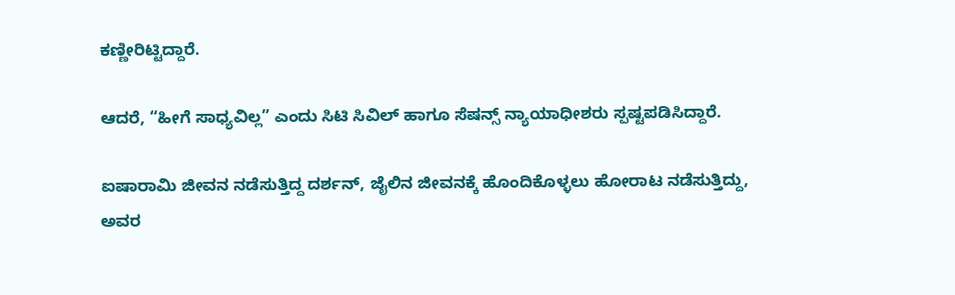ಕಣ್ಣೀರಿಟ್ಟಿದ್ದಾರೆ.

ಆದರೆ, “ಹೀಗೆ ಸಾಧ್ಯವಿಲ್ಲ” ಎಂದು ಸಿಟಿ ಸಿವಿಲ್ ಹಾಗೂ ಸೆಷನ್ಸ್ ನ್ಯಾಯಾಧೀಶರು ಸ್ಪಷ್ಟಪಡಿಸಿದ್ದಾರೆ.

ಐಷಾರಾಮಿ ಜೀವನ ನಡೆಸುತ್ತಿದ್ದ ದರ್ಶನ್, ಜೈಲಿನ ಜೀವನಕ್ಕೆ ಹೊಂದಿಕೊಳ್ಳಲು ಹೋರಾಟ ನಡೆಸುತ್ತಿದ್ದು, ಅವರ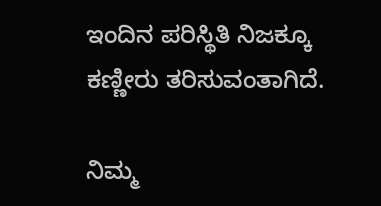ಇಂದಿನ ಪರಿಸ್ಥಿತಿ ನಿಜಕ್ಕೂ ಕಣ್ಣೀರು ತರಿಸುವಂತಾಗಿದೆ.

ನಿಮ್ಮ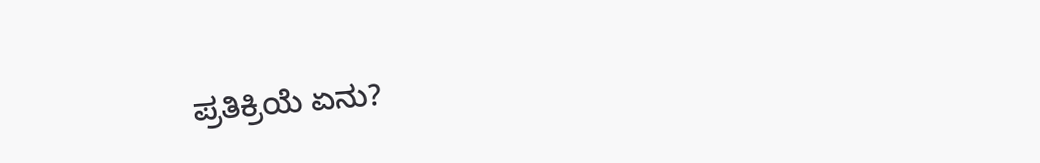ಪ್ರತಿಕ್ರಿಯೆ ಏನು?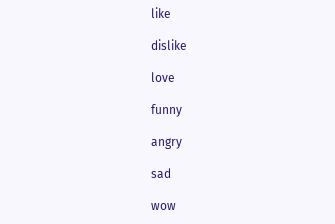like

dislike

love

funny

angry

sad

wow